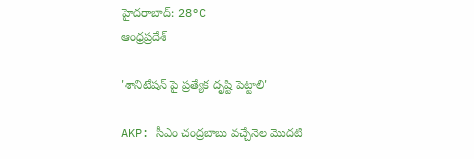హైదరాబాద్: 28°C
ఆంధ్రప్రదేశ్

'శానిటేషన్ పై ప్రత్యేక దృష్టి పెట్టాలి'

AKP: సీఎం చంద్రబాబు వచ్చేనెల మొదటి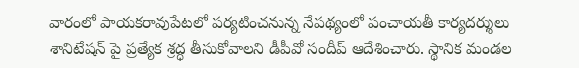వారంలో పాయకరావుపేటలో పర్యటించనున్న నేపథ్యంలో పంచాయతీ కార్యదర్శులు శానిటేషన్ పై ప్రత్యేక శ్రద్ధ తీసుకోవాలని డీపీవో సందీప్ ఆదేశించారు. స్థానిక మండల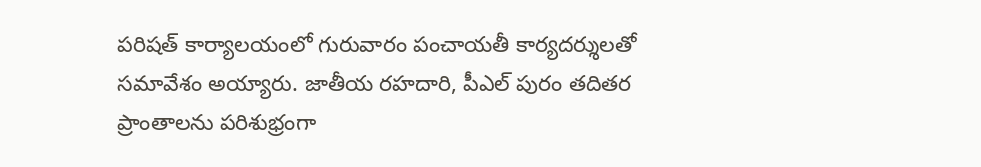పరిషత్ కార్యాలయంలో గురువారం పంచాయతీ కార్యదర్శులతో సమావేశం అయ్యారు. జాతీయ రహదారి, పీఎల్ పురం తదితర ప్రాంతాలను పరిశుభ్రంగా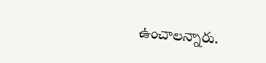ఉంచాలన్నారు.